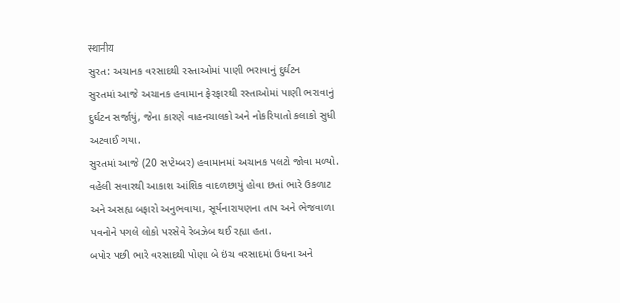स्थानीय
સુરત: અચાનક વરસાદથી રસ્તાઓમાં પાણી ભરાવાનું દુર્ઘટન
સુરતમાં આજે અચાનક હવામાન ફેરફારથી રસ્તાઓમાં પાણી ભરાવાનું દુર્ઘટન સર્જાયું, જેના કારણે વાહનચાલકો અને નોકરિયાતો કલાકો સુધી અટવાઈ ગયા.
સુરતમાં આજે (20 સપ્ટેમ્બર) હવામાનમાં અચાનક પલટો જોવા મળ્યો. વહેલી સવારથી આકાશ આંશિક વાદળછાયું હોવા છતાં ભારે ઉકળાટ અને અસહ્ય બફારો અનુભવાયા, સૂર્યનારાયણના તાપ અને ભેજવાળા પવનોને પગલે લોકો પરસેવે રેબઝેબ થઈ રહ્યા હતા.
બપોર પછી ભારે વરસાદથી પોણા બે ઇંચ વરસાદમાં ઉધના અને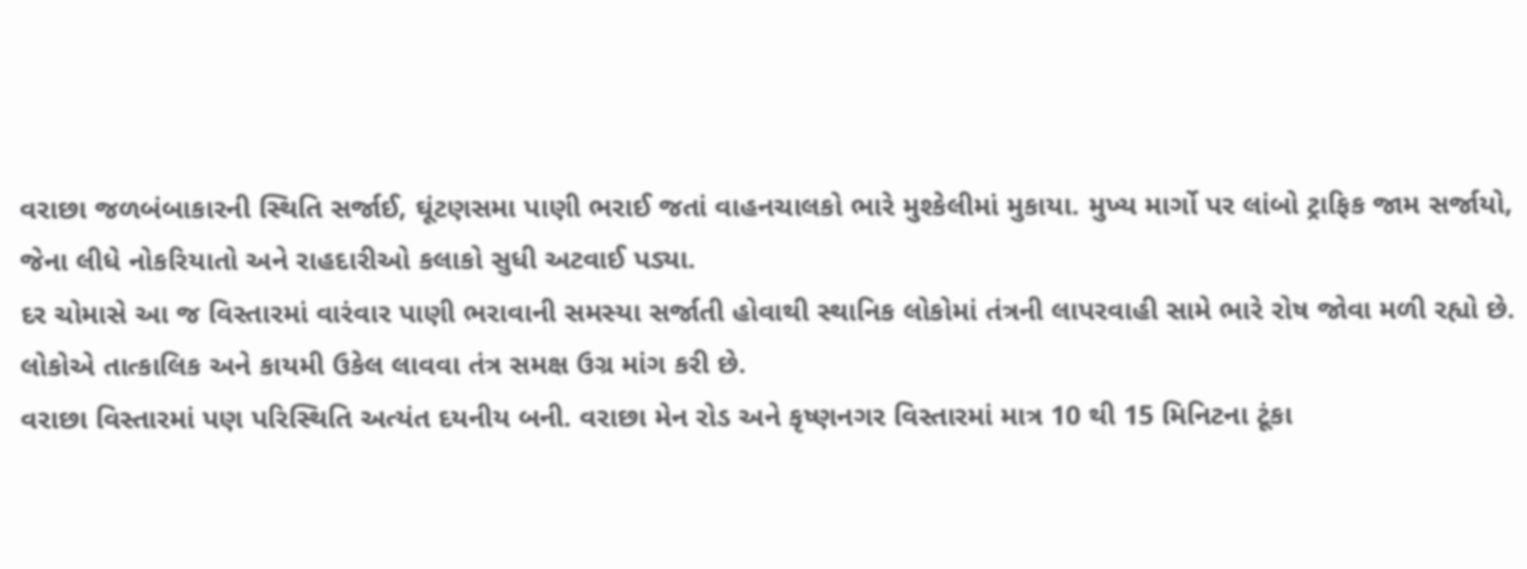વરાછા જળબંબાકારની સ્થિતિ સર્જાઈ, ઘૂંટણસમા પાણી ભરાઈ જતાં વાહનચાલકો ભારે મુશ્કેલીમાં મુકાયા. મુખ્ય માર્ગો પર લાંબો ટ્રાફિક જામ સર્જાયો, જેના લીધે નોકરિયાતો અને રાહદારીઓ કલાકો સુધી અટવાઈ પડ્યા.
દર ચોમાસે આ જ વિસ્તારમાં વારંવાર પાણી ભરાવાની સમસ્યા સર્જાતી હોવાથી સ્થાનિક લોકોમાં તંત્રની લાપરવાહી સામે ભારે રોષ જોવા મળી રહ્યો છે. લોકોએ તાત્કાલિક અને કાયમી ઉકેલ લાવવા તંત્ર સમક્ષ ઉગ્ર માંગ કરી છે.
વરાછા વિસ્તારમાં પણ પરિસ્થિતિ અત્યંત દયનીય બની. વરાછા મેન રોડ અને કૃષ્ણનગર વિસ્તારમાં માત્ર 10 થી 15 મિનિટના ટૂંકા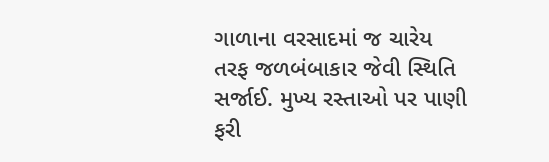ગાળાના વરસાદમાં જ ચારેય તરફ જળબંબાકાર જેવી સ્થિતિ સર્જાઈ. મુખ્ય રસ્તાઓ પર પાણી ફરી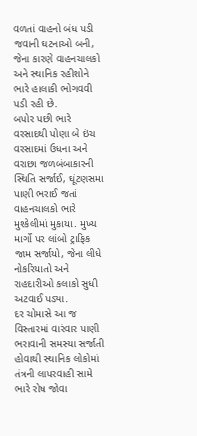વળતાં વાહનો બંધ પડી જવાની ઘટનાઓ બની, જેના કારણે વાહનચાલકો અને સ્થાનિક રહીશોને ભારે હાલાકી ભોગવવી પડી રહી છે.
બપોર પછી ભારે વરસાદથી પોણા બે ઇંચ વરસાદમાં ઉધના અને વરાછા જળબંબાકારની સ્થિતિ સર્જાઈ, ઘૂંટણસમા પાણી ભરાઈ જતાં વાહનચાલકો ભારે મુશ્કેલીમાં મુકાયા. મુખ્ય માર્ગો પર લાંબો ટ્રાફિક જામ સર્જાયો, જેના લીધે નોકરિયાતો અને રાહદારીઓ કલાકો સુધી અટવાઈ પડ્યા.
દર ચોમાસે આ જ વિસ્તારમાં વારંવાર પાણી ભરાવાની સમસ્યા સર્જાતી હોવાથી સ્થાનિક લોકોમાં તંત્રની લાપરવાહી સામે ભારે રોષ જોવા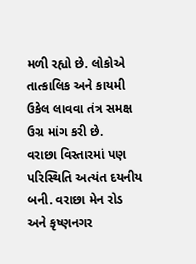મળી રહ્યો છે. લોકોએ તાત્કાલિક અને કાયમી ઉકેલ લાવવા તંત્ર સમક્ષ ઉગ્ર માંગ કરી છે.
વરાછા વિસ્તારમાં પણ પરિસ્થિતિ અત્યંત દયનીય બની. વરાછા મેન રોડ અને કૃષ્ણનગર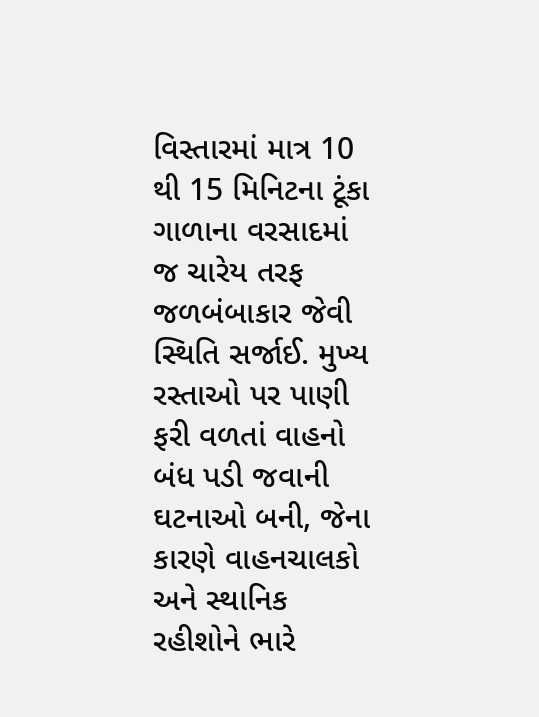વિસ્તારમાં માત્ર 10 થી 15 મિનિટના ટૂંકા ગાળાના વરસાદમાં જ ચારેય તરફ જળબંબાકાર જેવી સ્થિતિ સર્જાઈ. મુખ્ય રસ્તાઓ પર પાણી ફરી વળતાં વાહનો બંધ પડી જવાની ઘટનાઓ બની, જેના કારણે વાહનચાલકો અને સ્થાનિક રહીશોને ભારે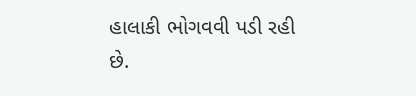હાલાકી ભોગવવી પડી રહી છે.